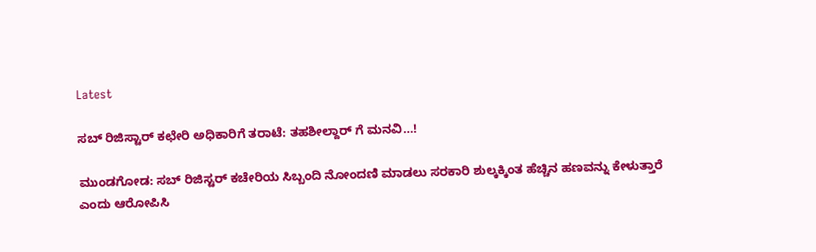Latest

ಸಬ್ ರಿಜಿಸ್ಟಾರ್ ಕಛೇರಿ ಅಧಿಕಾರಿಗೆ ತರಾಟೆ: ತಹಶೀಲ್ದಾರ್ ಗೆ ಮನವಿ…!

ಮುಂಡಗೋಡ: ಸಬ್ ರಿಜಿಸ್ಟರ್ ಕಚೇರಿಯ ಸಿಬ್ಬಂದಿ ನೋಂದಣಿ ಮಾಡಲು ಸರಕಾರಿ ಶುಲ್ಕಕ್ಕಿಂತ ಹೆಚ್ಚಿನ ಹಣವನ್ನು ಕೇಳುತ್ತಾರೆ ಎಂದು ಆರೋಪಿಸಿ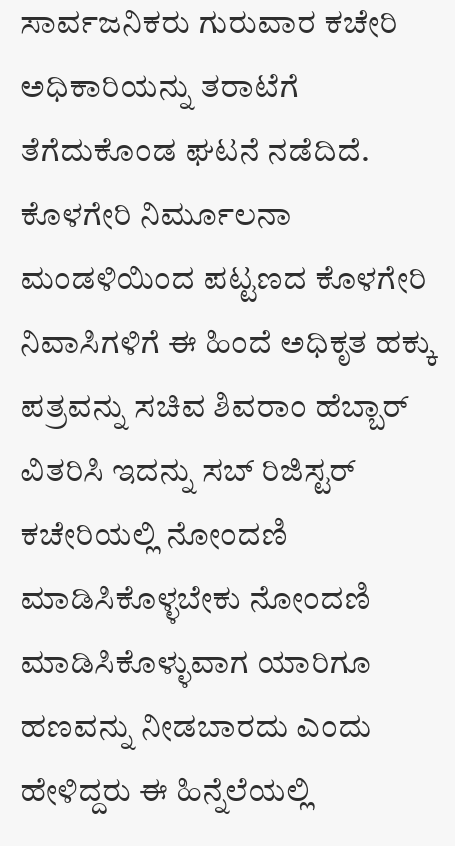ಸಾರ್ವಜನಿಕರು ಗುರುವಾರ ಕಚೇರಿ ಅಧಿಕಾರಿಯನ್ನು ತರಾಟೆಗೆ ತೆಗೆದುಕೊಂಡ ಘಟನೆ ನಡೆದಿದೆ.
ಕೊಳಗೇರಿ ನಿರ್ಮೂಲನಾ ಮಂಡಳಿಯಿಂದ ಪಟ್ಟಣದ ಕೊಳಗೇರಿ ನಿವಾಸಿಗಳಿಗೆ ಈ ಹಿಂದೆ ಅಧಿಕೃತ ಹಕ್ಕು ಪತ್ರವನ್ನು ಸಚಿವ ಶಿವರಾಂ ಹೆಬ್ಬಾರ್ ವಿತರಿಸಿ ಇದನ್ನು ಸಬ್ ರಿಜಿಸ್ಟರ್ ಕಚೇರಿಯಲ್ಲಿ ನೋಂದಣಿ ಮಾಡಿಸಿಕೊಳ್ಳಬೇಕು ನೋಂದಣಿ ಮಾಡಿಸಿಕೊಳ್ಳುವಾಗ ಯಾರಿಗೂ ಹಣವನ್ನು ನೀಡಬಾರದು ಎಂದು ಹೇಳಿದ್ದರು ಈ ಹಿನ್ನೆಲೆಯಲ್ಲಿ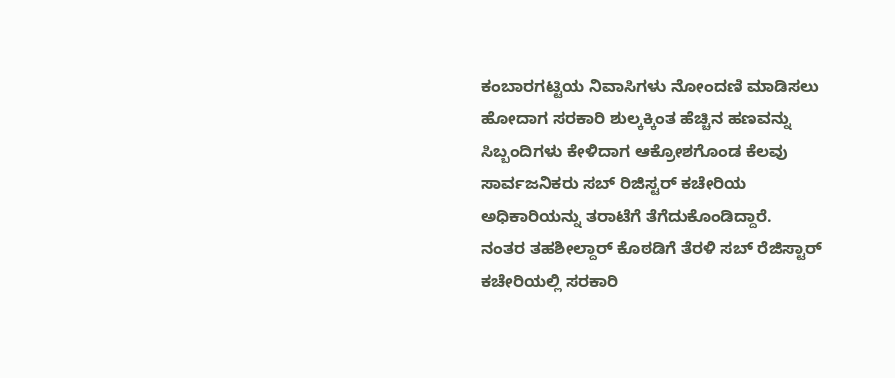ಕಂಬಾರಗಟ್ಟಿಯ ನಿವಾಸಿಗಳು ನೋಂದಣಿ ಮಾಡಿಸಲು ಹೋದಾಗ ಸರಕಾರಿ ಶುಲ್ಕಕ್ಕಿಂತ ಹೆಚ್ಚಿನ ಹಣವನ್ನು ಸಿಬ್ಬಂದಿಗಳು ಕೇಳಿದಾಗ ಆಕ್ರೋಶಗೊಂಡ ಕೆಲವು ಸಾರ್ವಜನಿಕರು ಸಬ್ ರಿಜಿಸ್ಟರ್ ಕಚೇರಿಯ ಅಧಿಕಾರಿಯನ್ನು ತರಾಟೆಗೆ ತೆಗೆದುಕೊಂಡಿದ್ದಾರೆ.
ನಂತರ ತಹಶೀಲ್ದಾರ್ ಕೊಠಡಿಗೆ ತೆರಳಿ ಸಬ್ ರೆಜಿಸ್ಟಾರ್ ಕಚೇರಿಯಲ್ಲಿ ಸರಕಾರಿ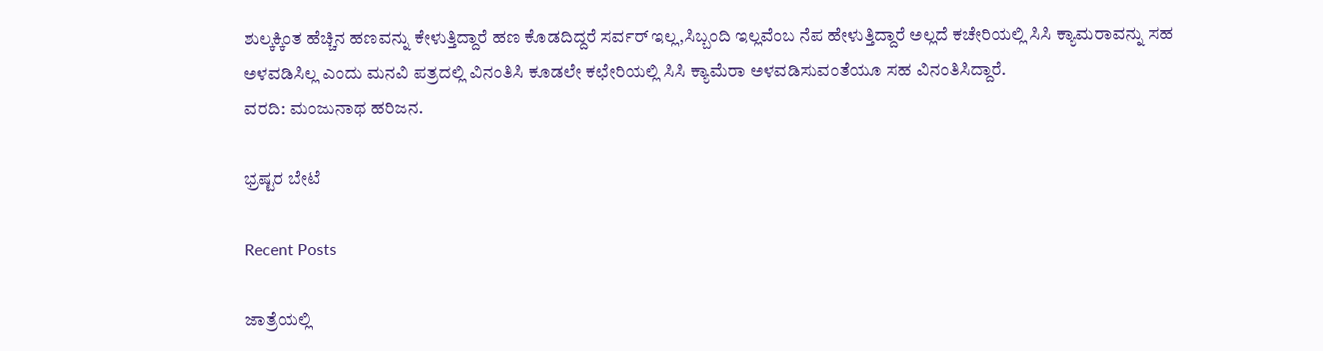ಶುಲ್ಕಕ್ಕಿಂತ ಹೆಚ್ಚಿನ ಹಣವನ್ನು ಕೇಳುತ್ತಿದ್ದಾರೆ ಹಣ ಕೊಡದಿದ್ದರೆ ಸರ್ವರ್ ಇಲ್ಲ,ಸಿಬ್ಬಂದಿ ಇಲ್ಲವೆಂಬ ನೆಪ ಹೇಳುತ್ತಿದ್ದಾರೆ ಅಲ್ಲದೆ ಕಚೇರಿಯಲ್ಲಿ ಸಿಸಿ ಕ್ಯಾಮರಾವನ್ನು ಸಹ ಅಳವಡಿಸಿಲ್ಲ ಎಂದು ಮನವಿ ಪತ್ರದಲ್ಲಿ ವಿನಂತಿಸಿ ಕೂಡಲೇ ಕಛೇರಿಯಲ್ಲಿ ಸಿಸಿ ಕ್ಯಾಮೆರಾ ಅಳವಡಿಸುವಂತೆಯೂ ಸಹ ವಿನಂತಿಸಿದ್ದಾರೆ.
ವರದಿ: ಮಂಜುನಾಥ ಹರಿಜನ.

ಭ್ರಷ್ಟರ ಬೇಟೆ

Recent Posts

ಜಾತ್ರೆಯಲ್ಲಿ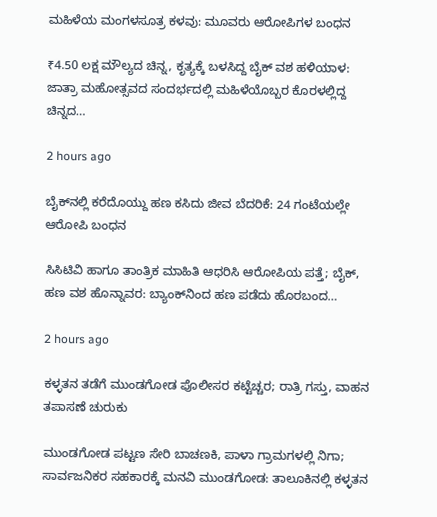ಮಹಿಳೆಯ ಮಂಗಳಸೂತ್ರ ಕಳವು: ಮೂವರು ಆರೋಪಿಗಳ ಬಂಧನ

₹4.50 ಲಕ್ಷ ಮೌಲ್ಯದ ಚಿನ್ನ, ಕೃತ್ಯಕ್ಕೆ ಬಳಸಿದ್ದ ಬೈಕ್ ವಶ ಹಳಿಯಾಳ: ಜಾತ್ರಾ ಮಹೋತ್ಸವದ ಸಂದರ್ಭದಲ್ಲಿ ಮಹಿಳೆಯೊಬ್ಬರ ಕೊರಳಲ್ಲಿದ್ದ ಚಿನ್ನದ…

2 hours ago

ಬೈಕ್‌ನಲ್ಲಿ ಕರೆದೊಯ್ದು ಹಣ ಕಸಿದು ಜೀವ ಬೆದರಿಕೆ: 24 ಗಂಟೆಯಲ್ಲೇ ಆರೋಪಿ ಬಂಧನ

ಸಿಸಿಟಿವಿ ಹಾಗೂ ತಾಂತ್ರಿಕ ಮಾಹಿತಿ ಆಧರಿಸಿ ಆರೋಪಿಯ ಪತ್ತೆ; ಬೈಕ್, ಹಣ ವಶ ಹೊನ್ನಾವರ: ಬ್ಯಾಂಕ್‌ನಿಂದ ಹಣ ಪಡೆದು ಹೊರಬಂದ…

2 hours ago

ಕಳ್ಳತನ ತಡೆಗೆ ಮುಂಡಗೋಡ ಪೊಲೀಸರ ಕಟ್ಟೆಚ್ಚರ; ರಾತ್ರಿ ಗಸ್ತು, ವಾಹನ ತಪಾಸಣೆ ಚುರುಕು

ಮುಂಡಗೋಡ ಪಟ್ಟಣ ಸೇರಿ ಬಾಚಣಕಿ, ಪಾಳಾ ಗ್ರಾಮಗಳಲ್ಲಿ ನಿಗಾ; ಸಾರ್ವಜನಿಕರ ಸಹಕಾರಕ್ಕೆ ಮನವಿ ಮುಂಡಗೋಡ: ತಾಲೂಕಿನಲ್ಲಿ ಕಳ್ಳತನ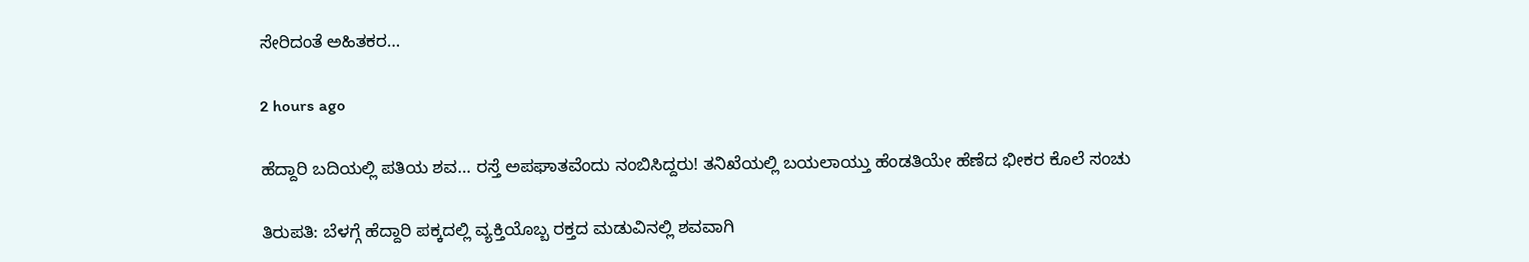ಸೇರಿದಂತೆ ಅಹಿತಕರ…

2 hours ago

ಹೆದ್ದಾರಿ ಬದಿಯಲ್ಲಿ ಪತಿಯ ಶವ… ರಸ್ತೆ ಅಪಘಾತವೆಂದು ನಂಬಿಸಿದ್ದರು! ತನಿಖೆಯಲ್ಲಿ ಬಯಲಾಯ್ತು ಹೆಂಡತಿಯೇ ಹೆಣೆದ ಭೀಕರ ಕೊಲೆ ಸಂಚು

ತಿರುಪತಿ: ಬೆಳಗ್ಗೆ ಹೆದ್ದಾರಿ ಪಕ್ಕದಲ್ಲಿ ವ್ಯಕ್ತಿಯೊಬ್ಬ ರಕ್ತದ ಮಡುವಿನಲ್ಲಿ ಶವವಾಗಿ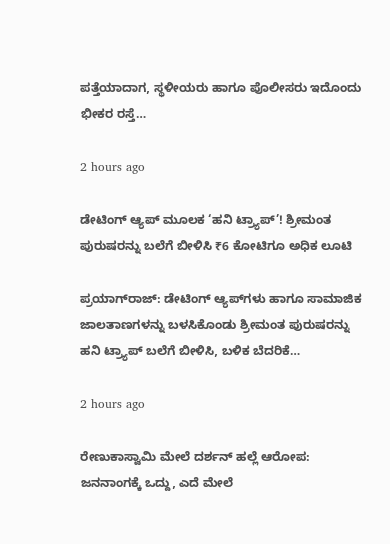ಪತ್ತೆಯಾದಾಗ, ಸ್ಥಳೀಯರು ಹಾಗೂ ಪೊಲೀಸರು ಇದೊಂದು ಭೀಕರ ರಸ್ತೆ…

2 hours ago

ಡೇಟಿಂಗ್ ಆ್ಯಪ್‌ ಮೂಲಕ ‘ಹನಿ ಟ್ರ್ಯಾಪ್’! ಶ್ರೀಮಂತ ಪುರುಷರನ್ನು ಬಲೆಗೆ ಬೀಳಿಸಿ ₹6 ಕೋಟಿಗೂ ಅಧಿಕ ಲೂಟಿ

ಪ್ರಯಾಗ್‌ರಾಜ್: ಡೇಟಿಂಗ್ ಆ್ಯಪ್‌ಗಳು ಹಾಗೂ ಸಾಮಾಜಿಕ ಜಾಲತಾಣಗಳನ್ನು ಬಳಸಿಕೊಂಡು ಶ್ರೀಮಂತ ಪುರುಷರನ್ನು ಹನಿ ಟ್ರ್ಯಾಪ್ ಬಲೆಗೆ ಬೀಳಿಸಿ, ಬಳಿಕ ಬೆದರಿಕೆ…

2 hours ago

ರೇಣುಕಾಸ್ವಾಮಿ ಮೇಲೆ ದರ್ಶನ್‌ ಹಲ್ಲೆ ಆರೋಪ: ಜನನಾಂಗಕ್ಕೆ ಒದ್ದು, ಎದೆ ಮೇಲೆ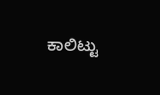ಕಾಲಿಟ್ಟು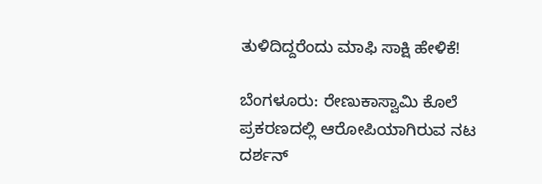ತುಳಿದಿದ್ದರೆಂದು ಮಾಫಿ ಸಾಕ್ಷಿ ಹೇಳಿಕೆ!

ಬೆಂಗಳೂರು: ರೇಣುಕಾಸ್ವಾಮಿ ಕೊಲೆ ಪ್ರಕರಣದಲ್ಲಿ ಆರೋಪಿಯಾಗಿರುವ ನಟ ದರ್ಶನ್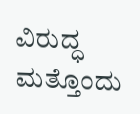ವಿರುದ್ಧ ಮತ್ತೊಂದು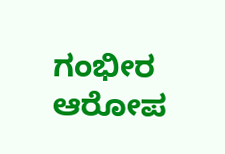ಗಂಭೀರ ಆರೋಪ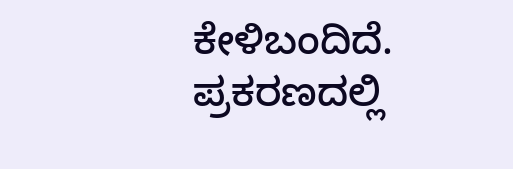ಕೇಳಿಬಂದಿದೆ. ಪ್ರಕರಣದಲ್ಲಿ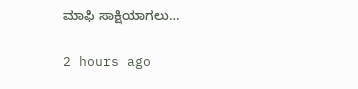ಮಾಫಿ ಸಾಕ್ಷಿಯಾಗಲು…

2 hours ago